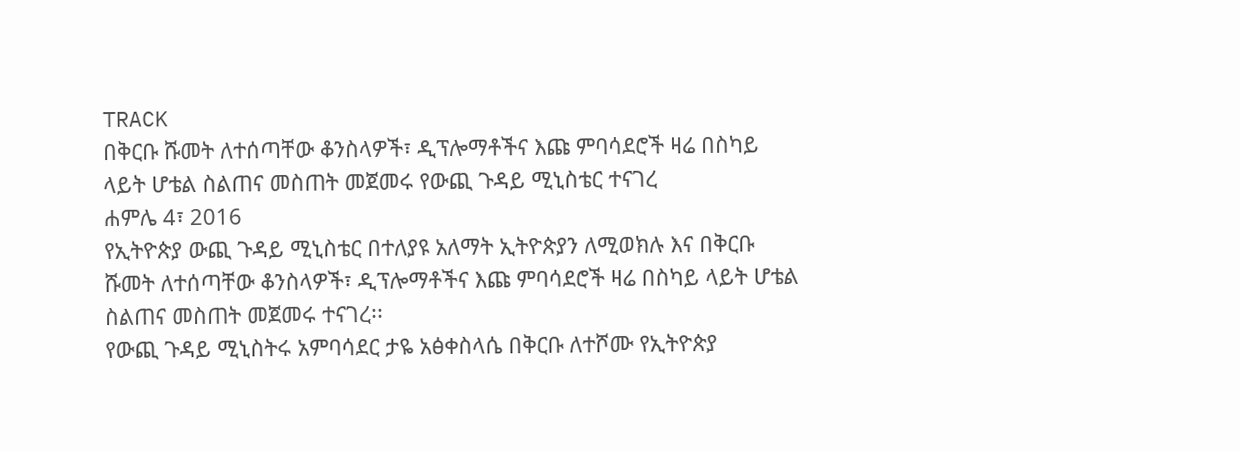TRACK
በቅርቡ ሹመት ለተሰጣቸው ቆንስላዎች፣ ዲፕሎማቶችና እጩ ምባሳደሮች ዛሬ በስካይ ላይት ሆቴል ስልጠና መስጠት መጀመሩ የውጪ ጉዳይ ሚኒስቴር ተናገረ
ሐምሌ 4፣ 2016
የኢትዮጵያ ውጪ ጉዳይ ሚኒስቴር በተለያዩ አለማት ኢትዮጵያን ለሚወክሉ እና በቅርቡ ሹመት ለተሰጣቸው ቆንስላዎች፣ ዲፕሎማቶችና እጩ ምባሳደሮች ዛሬ በስካይ ላይት ሆቴል ስልጠና መስጠት መጀመሩ ተናገረ፡፡
የውጪ ጉዳይ ሚኒስትሩ አምባሳደር ታዬ አፅቀስላሴ በቅርቡ ለተሾሙ የኢትዮጵያ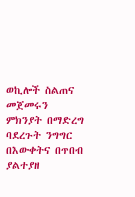ወኪሎች ስልጠና መጀመሩን ምክንያት በማድረግ ባደረጉት ንግግር በእውቀትና በጥበብ ያልተያዘ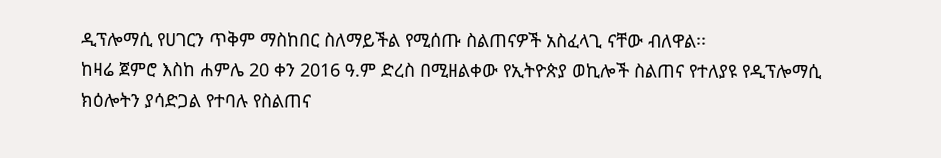ዲፕሎማሲ የሀገርን ጥቅም ማስከበር ስለማይችል የሚሰጡ ስልጠናዎች አስፈላጊ ናቸው ብለዋል፡፡
ከዛሬ ጀምሮ እስከ ሐምሌ 20 ቀን 2016 ዓ.ም ድረስ በሚዘልቀው የኢትዮጵያ ወኪሎች ስልጠና የተለያዩ የዲፕሎማሲ ክዕሎትን ያሳድጋል የተባሉ የስልጠና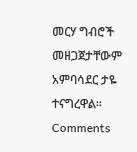መርሃ ግብሮች መዘጋጀታቸውም አምባሳደር ታዬ ተናግረዋል፡፡
Comments